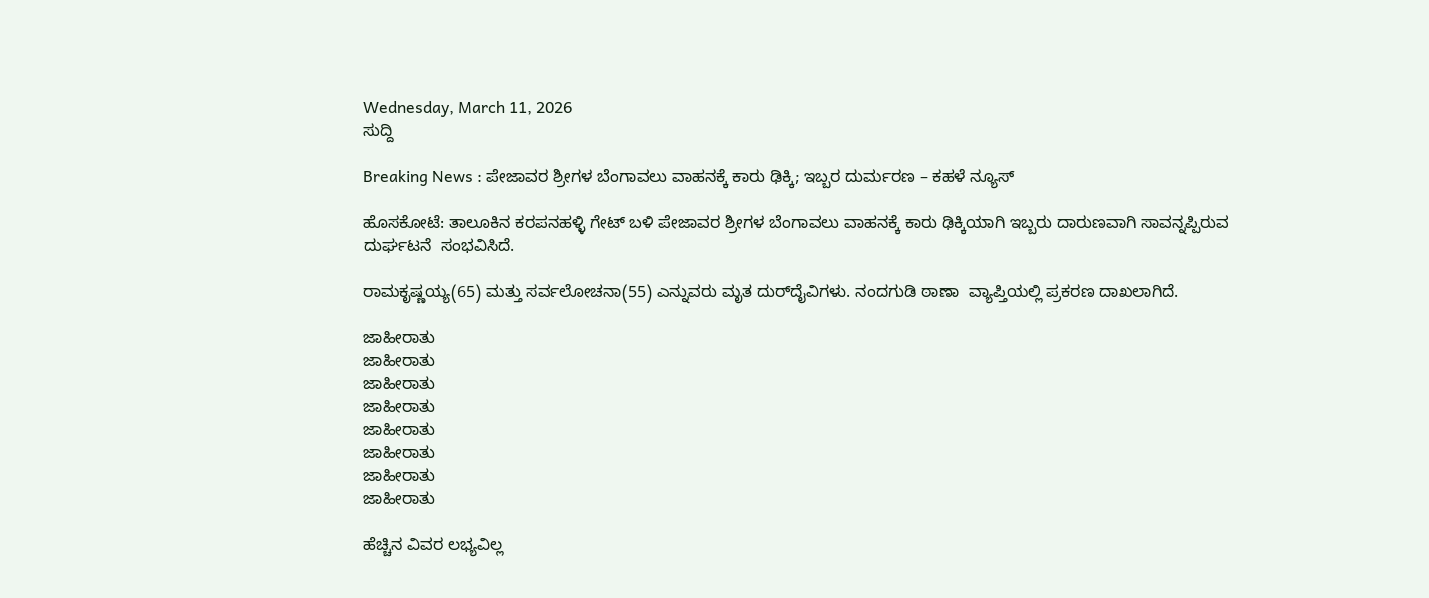Wednesday, March 11, 2026
ಸುದ್ದಿ

Breaking News : ಪೇಜಾವರ ಶ್ರೀಗಳ ಬೆಂಗಾವಲು ವಾಹನಕ್ಕೆ ಕಾರು ಢಿಕ್ಕಿ; ಇಬ್ಬರ ದುರ್ಮರಣ – ಕಹಳೆ ನ್ಯೂಸ್

ಹೊಸಕೋಟೆ: ತಾಲೂಕಿನ ಕರಪನಹಳ್ಳಿ ಗೇಟ್‌ ಬಳಿ ಪೇಜಾವರ ಶ್ರೀಗಳ ಬೆಂಗಾವಲು ವಾಹನಕ್ಕೆ ಕಾರು ಢಿಕ್ಕಿಯಾಗಿ ಇಬ್ಬರು ದಾರುಣವಾಗಿ ಸಾವನ್ನಪ್ಪಿರುವ ದುರ್ಘ‌ಟನೆ  ಸಂಭವಿಸಿದೆ.

ರಾಮಕೃಷ್ಣಯ್ಯ(65) ಮತ್ತು ಸರ್ವಲೋಚನಾ(55) ಎನ್ನುವರು ಮೃತ ದುರ್‌ದೈವಿಗಳು. ನಂದಗುಡಿ ಠಾಣಾ  ವ್ಯಾಪ್ತಿಯಲ್ಲಿ ಪ್ರಕರಣ ದಾಖಲಾಗಿದೆ.

ಜಾಹೀರಾತು
ಜಾಹೀರಾತು
ಜಾಹೀರಾತು
ಜಾಹೀರಾತು
ಜಾಹೀರಾತು
ಜಾಹೀರಾತು
ಜಾಹೀರಾತು
ಜಾಹೀರಾತು

ಹೆಚ್ಚಿನ ವಿವರ ಲಭ್ಯವಿಲ್ಲ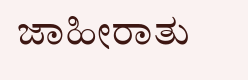ಜಾಹೀರಾತು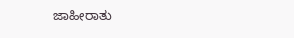ಜಾಹೀರಾತು